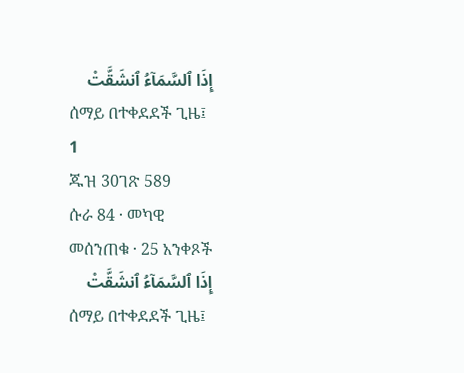إِذَا ٱلسَّمَآءُ ٱنشَقَّتْ
ሰማይ በተቀደደች ጊዜ፤
1
ጁዝ 30ገጽ 589
ሱራ 84 · መካዊ
መሰንጠቁ · 25 አንቀጾች
إِذَا ٱلسَّمَآءُ ٱنشَقَّتْ
ሰማይ በተቀደደች ጊዜ፤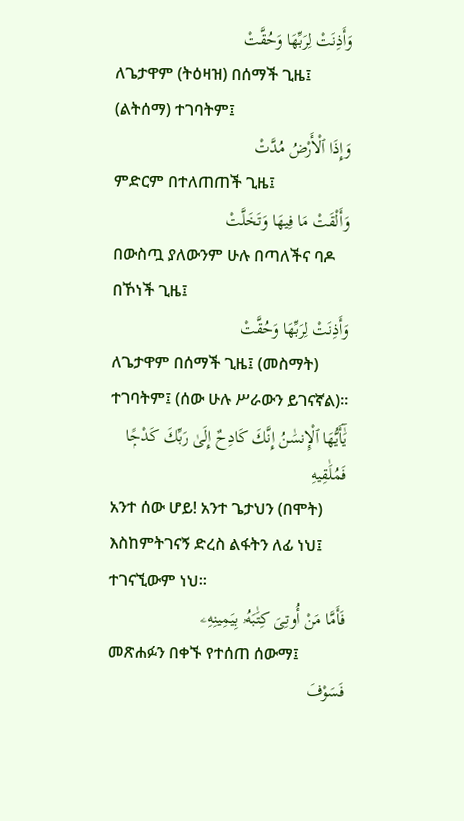وَأَذِنَتْ لِرَبِّهَا وَحُقَّتْ
ለጌታዋም (ትዕዛዝ) በሰማች ጊዜ፤ (ልትሰማ) ተገባትም፤
وَإِذَا ٱلْأَرْضُ مُدَّتْ
ምድርም በተለጠጠች ጊዜ፤
وَأَلْقَتْ مَا فِيهَا وَتَخَلَّتْ
በውስጧ ያለውንም ሁሉ በጣለችና ባዶ በኾነች ጊዜ፤
وَأَذِنَتْ لِرَبِّهَا وَحُقَّتْ
ለጌታዋም በሰማች ጊዜ፤ (መስማት) ተገባትም፤ (ሰው ሁሉ ሥራውን ይገናኛል)፡፡
يَٰٓأَيُّهَا ٱلْإِنسَٰنُ إِنَّكَ كَادِحٌ إِلَىٰ رَبِّكَ كَدْحًۭا فَمُلَٰقِيهِ
አንተ ሰው ሆይ! አንተ ጌታህን (በሞት) እስከምትገናኝ ድረስ ልፋትን ለፊ ነህ፤ ተገናኚውም ነህ፡፡
فَأَمَّا مَنْ أُوتِىَ كِتَٰبَهُۥ بِيَمِينِهِۦ
መጽሐፉን በቀኙ የተሰጠ ሰውማ፤
فَسَوْفَ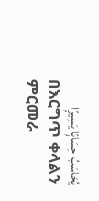يُحَاسَبُ حِسَابًۭا يَسِيرًۭا
በእርግጥ ቀላልን ምርመራ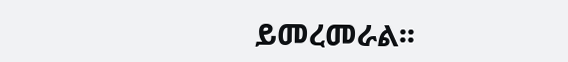ይመረመራል፡፡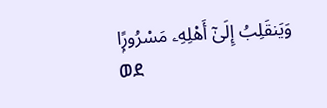وَيَنقَلِبُ إِلَىٰٓ أَهْلِهِۦ مَسْرُورًۭا
ወደ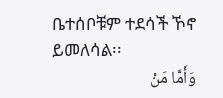ቤተሰቦቹም ተደሳች ኾኖ ይመለሳል፡፡
وَأَمَّا مَنْ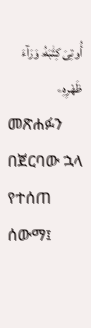أُوتِىَ كِتَٰبَهُۥ وَرَآءَ ظَهْرِهِۦ
መጽሐፉን በጀርባው ኋላ የተሰጠ ሰውማ፤